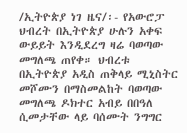/ኢትዮጵያ ነገ ዜና/፡- የአውሮፓ ህብረት በኢትዮጵያ ሁሉን አቀፍ ውይይት እንዲደረግ ዛሬ ባወጣው መግለጫ ጠየቀ። ህብረቱ በኢትዮጵያ አዲስ ጠቅላይ ሚኒስትር መሾሙን በማስመልከት ባወጣው መግለጫ ዶክተር አብይ በበዓለ ሲመታቸው ላይ ባሰሙት ንግግር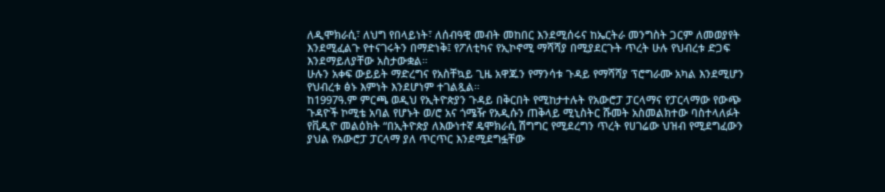ለዲሞክራሲ፣ ለህግ የበላይነት፣ ለሰብዓዊ መብት መከበር እንደሚሰሩና ከኤርትራ መንግስት ጋርም ለመወያየት እንደሚፈልጉ የተናገሩትን በማድነቅ፤ የፖለቲካና የኢኮኖሚ ማሻሻያ በሚያደርጉት ጥረት ሁሉ የህብረቱ ድጋፍ እንደማይለያቸው አስታውቋል።
ሁሉን አቀፍ ውይይት ማድረግና የአስቸኳይ ጊዜ አዋጁን የማንሳቱ ጉዳይ የማሻሻያ ፕሮግራሙ አካል እንደሚሆን የህብረቱ ፅኑ እምነት እንደሆነም ተገልጿል።
ከ1997ዓ.ም ምርጫ ወዲህ የኢትዮጵያን ጉዳይ በቅርበት የሚከታተሉት የአውሮፓ ፓርላማና የፓርላማው የውጭ ጉዳዮች ኮሚቴ አባል የሆኑት ወ/ሮ አና ጎሜዥ የአዲሱን ጠቅላይ ሚኒስትር ሹመት አስመልክተው ባስተላለፉት የቪዲዮ መልዕክት “በኢትዮጵያ ለእውነተኛ ዴሞክራሲ ሽግግር የሚደረግን ጥረት የሀገሬው ህዝብ የሚደግፈውን ያህል የአውሮፓ ፓርላማ ያለ ጥርጥር እንደሚደግፏቸው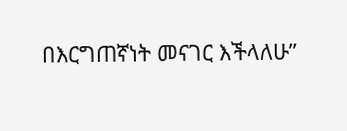በእርግጠኛነት መናገር እችላለሁ”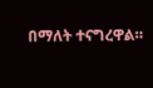በማለት ተናግረዋል።